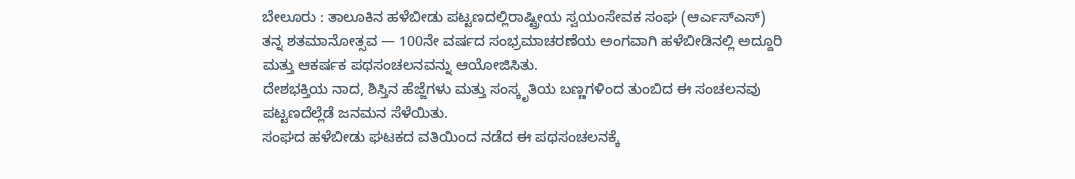ಬೇಲೂರು : ತಾಲೂಕಿನ ಹಳೆಬೀಡು ಪಟ್ಟಣದಲ್ಲಿರಾಷ್ಟ್ರೀಯ ಸ್ವಯಂಸೇವಕ ಸಂಘ (ಆರ್ಎಸ್ಎಸ್) ತನ್ನ ಶತಮಾನೋತ್ಸವ — 100ನೇ ವರ್ಷದ ಸಂಭ್ರಮಾಚರಣೆಯ ಅಂಗವಾಗಿ ಹಳೆಬೀಡಿನಲ್ಲಿ ಅದ್ದೂರಿ ಮತ್ತು ಆಕರ್ಷಕ ಪಥಸಂಚಲನವನ್ನು ಆಯೋಜಿಸಿತು.
ದೇಶಭಕ್ತಿಯ ನಾದ, ಶಿಸ್ತಿನ ಹೆಜ್ಜೆಗಳು ಮತ್ತು ಸಂಸ್ಕೃತಿಯ ಬಣ್ಣಗಳಿಂದ ತುಂಬಿದ ಈ ಸಂಚಲನವು ಪಟ್ಟಣದೆಲ್ಲೆಡೆ ಜನಮನ ಸೆಳೆಯಿತು.
ಸಂಘದ ಹಳೆಬೀಡು ಘಟಕದ ವತಿಯಿಂದ ನಡೆದ ಈ ಪಥಸಂಚಲನಕ್ಕೆ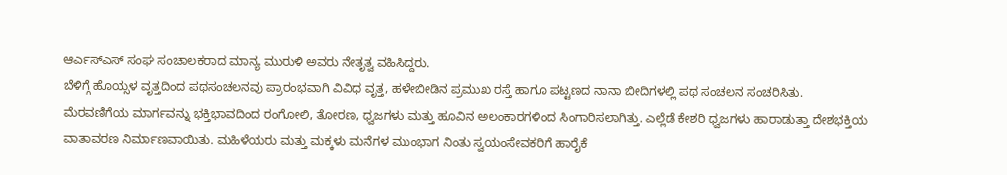ಆರ್ಎಸ್ಎಸ್ ಸಂಘ ಸಂಚಾಲಕರಾದ ಮಾನ್ಯ ಮುರುಳಿ ಅವರು ನೇತೃತ್ವ ವಹಿಸಿದ್ದರು.
ಬೆಳಿಗ್ಗೆ ಹೊಯ್ಸಳ ವೃತ್ತದಿಂದ ಪಥಸಂಚಲನವು ಪ್ರಾರಂಭವಾಗಿ ವಿವಿಧ ವೃತ್ತ, ಹಳೇಬೀಡಿನ ಪ್ರಮುಖ ರಸ್ತೆ ಹಾಗೂ ಪಟ್ಟಣದ ನಾನಾ ಬೀದಿಗಳಲ್ಲಿ ಪಥ ಸಂಚಲನ ಸಂಚರಿಸಿತು.
ಮೆರವಣಿಗೆಯ ಮಾರ್ಗವನ್ನು ಭಕ್ತಿಭಾವದಿಂದ ರಂಗೋಲಿ, ತೋರಣ, ಧ್ವಜಗಳು ಮತ್ತು ಹೂವಿನ ಅಲಂಕಾರಗಳಿಂದ ಸಿಂಗಾರಿಸಲಾಗಿತ್ತು. ಎಲ್ಲೆಡೆ ಕೇಶರಿ ಧ್ವಜಗಳು ಹಾರಾಡುತ್ತಾ ದೇಶಭಕ್ತಿಯ ವಾತಾವರಣ ನಿರ್ಮಾಣವಾಯಿತು. ಮಹಿಳೆಯರು ಮತ್ತು ಮಕ್ಕಳು ಮನೆಗಳ ಮುಂಭಾಗ ನಿಂತು ಸ್ವಯಂಸೇವಕರಿಗೆ ಹಾರೈಕೆ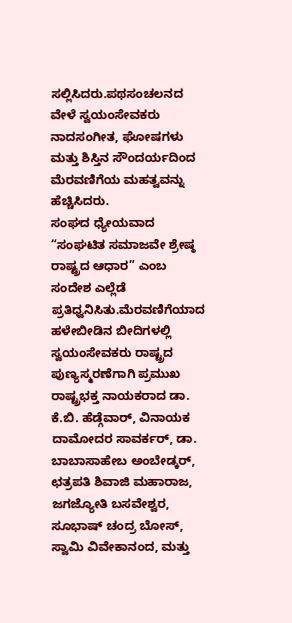ಸಲ್ಲಿಸಿದರು.ಪಥಸಂಚಲನದ ವೇಳೆ ಸ್ವಯಂಸೇವಕರು ನಾದಸಂಗೀತ, ಘೋಷಗಳು ಮತ್ತು ಶಿಸ್ತಿನ ಸೌಂದರ್ಯದಿಂದ ಮೆರವಣಿಗೆಯ ಮಹತ್ವವನ್ನು ಹೆಚ್ಚಿಸಿದರು.
ಸಂಘದ ಧ್ಯೇಯವಾದ “ಸಂಘಟಿತ ಸಮಾಜವೇ ಶ್ರೇಷ್ಠ ರಾಷ್ಟ್ರದ ಆಧಾರ” ಎಂಬ ಸಂದೇಶ ಎಲ್ಲೆಡೆ ಪ್ರತಿಧ್ವನಿಸಿತು.ಮೆರವಣಿಗೆಯಾದ ಹಳೇಬೀಡಿನ ಬೀದಿಗಳಲ್ಲಿ ಸ್ವಯಂಸೇವಕರು ರಾಷ್ಟ್ರದ ಪುಣ್ಯಸ್ಮರಣೆಗಾಗಿ ಪ್ರಮುಖ ರಾಷ್ಟ್ರಭಕ್ತ ನಾಯಕರಾದ ಡಾ. ಕೆ.ಬಿ. ಹೆಡ್ಗೆವಾರ್, ವಿನಾಯಕ ದಾಮೋದರ ಸಾವರ್ಕರ್, ಡಾ. ಬಾಬಾಸಾಹೇಬ ಅಂಬೇಡ್ಕರ್, ಛತ್ರಪತಿ ಶಿವಾಜಿ ಮಹಾರಾಜ, ಜಗಜ್ಯೋತಿ ಬಸವೇಶ್ವರ, ಸೂಭಾಷ್ ಚಂದ್ರ ಬೋಸ್, ಸ್ವಾಮಿ ವಿವೇಕಾನಂದ, ಮತ್ತು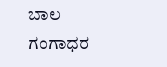ಬಾಲ ಗಂಗಾಧರ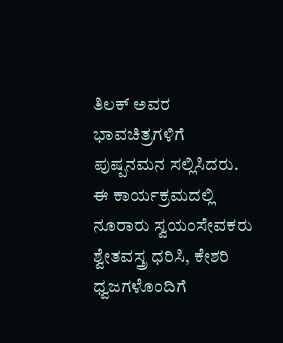ತಿಲಕ್ ಅವರ ಭಾವಚಿತ್ರಗಳಿಗೆ ಪುಷ್ಪನಮನ ಸಲ್ಲಿಸಿದರು.
ಈ ಕಾರ್ಯಕ್ರಮದಲ್ಲಿ ನೂರಾರು ಸ್ವಯಂಸೇವಕರು ಶ್ವೇತವಸ್ತ್ರ ಧರಿಸಿ, ಕೇಶರಿ ಧ್ವಜಗಳೊಂದಿಗೆ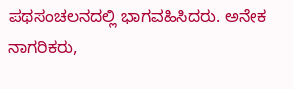ಪಥಸಂಚಲನದಲ್ಲಿ ಭಾಗವಹಿಸಿದರು. ಅನೇಕ ನಾಗರಿಕರು,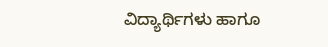ವಿದ್ಯಾರ್ಥಿಗಳು ಹಾಗೂ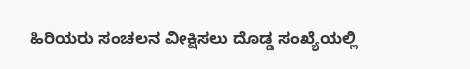ಹಿರಿಯರು ಸಂಚಲನ ವೀಕ್ಷಿಸಲು ದೊಡ್ಡ ಸಂಖ್ಯೆಯಲ್ಲಿ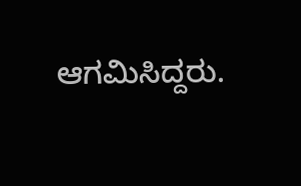ಆಗಮಿಸಿದ್ದರು.